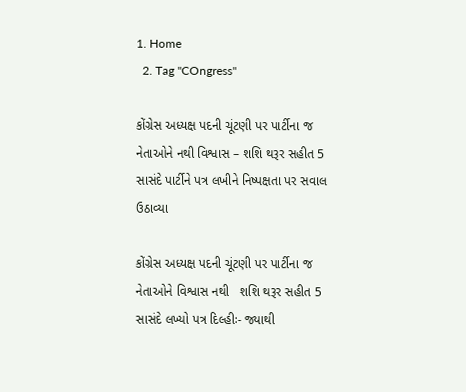1. Home
  2. Tag "COngress"

કોંગ્રેસ અધ્યક્ષ પદની ચૂંટણી પર પાર્ટીના જ નેતાઓને નથી વિશ્વાસ – શશિ થરૂર સહીત 5 સાસંદે પાર્ટીને પત્ર લખીને નિષ્પક્ષતા પર સવાલ ઉઠાવ્યા

કોંગ્રેસ અધ્યક્ષ પદની ચૂંટણી પર પાર્ટીના જ નેતાઓને વિશ્વાસ નથી   શશિ થરૂર સહીત 5 સાસંદે લખ્યો પત્ર દિલ્હીઃ- જ્યાથી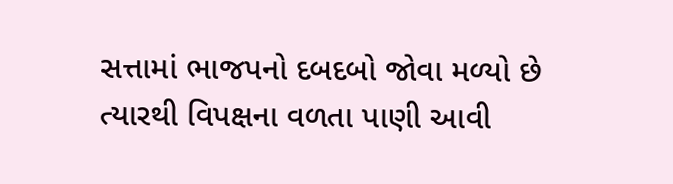સત્તામાં ભાજપનો દબદબો જોવા મળ્યો છે ત્યારથી વિપક્ષના વળતા પાણી આવી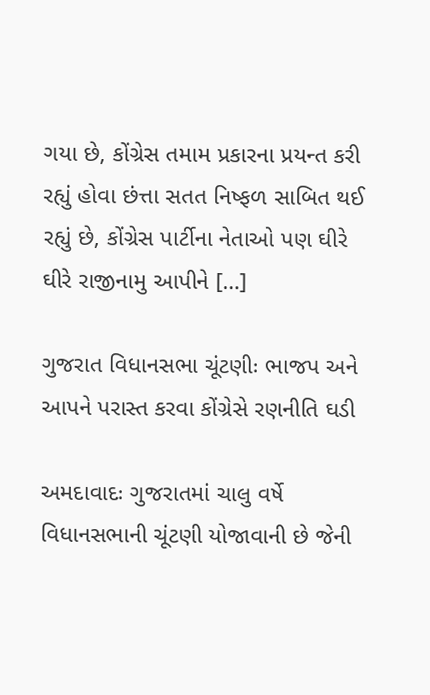ગયા છે, કોંગ્રેસ તમામ પ્રકારના પ્રયન્ત કરી રહ્યું હોવા છંત્તા સતત નિષ્ફળ સાબિત થઈ રહ્યું છે, કોંગ્રેસ પાર્ટીના નેતાઓ પણ ઘીરે ઘીરે રાજીનામુ આપીને […]

ગુજરાત વિધાનસભા ચૂંટણીઃ ભાજપ અને આપને પરાસ્ત કરવા કોંગ્રેસે રણનીતિ ઘડી

અમદાવાદઃ ગુજરાતમાં ચાલુ વર્ષે વિધાનસભાની ચૂંટણી યોજાવાની છે જેની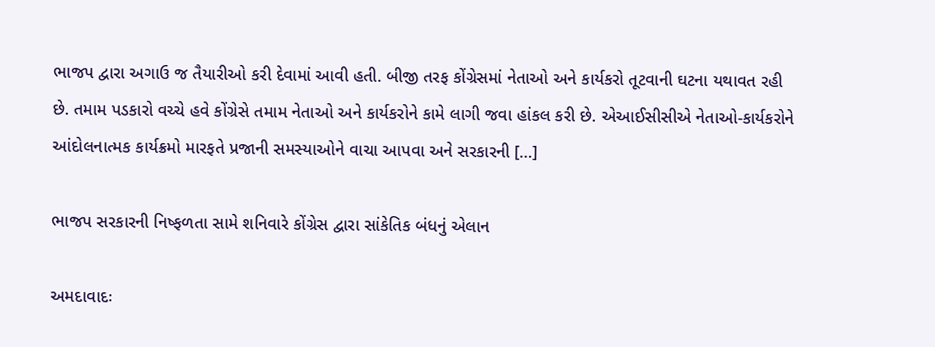ભાજપ દ્વારા અગાઉ જ તૈયારીઓ કરી દેવામાં આવી હતી. બીજી તરફ કોંગ્રેસમાં નેતાઓ અને કાર્યકરો તૂટવાની ઘટના યથાવત રહી છે. તમામ પડકારો વચ્ચે હવે કોંગ્રેસે તમામ નેતાઓ અને કાર્યકરોને કામે લાગી જવા હાંકલ કરી છે. એઆઈસીસીએ નેતાઓ-કાર્યકરોને આંદોલનાત્મક કાર્યક્રમો મારફતે પ્રજાની સમસ્યાઓને વાચા આપવા અને સરકારની […]

ભાજપ સરકારની નિષ્ફળતા સામે શનિવારે કોંગ્રેસ દ્વારા સાંકેતિક બંધનું એલાન

અમદાવાદઃ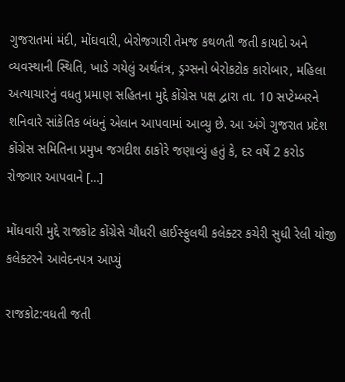ગુજરાતમાં મંદી, મોંઘવારી, બેરોજગારી તેમજ કથળતી જતી કાયદો અને વ્યવસ્થાની સ્થિતિ, ખાડે ગયેલું અર્થતંત્ર, ડ્રગ્સનો બેરોકટોક કારોબાર, મહિલા અત્યાચારનું વધતુ પ્રમાણ સહિતના મુદ્દે કોંગ્રેસ પક્ષ દ્વારા તા. 10 સપ્ટેમ્બરને શનિવારે સાંકેતિક બંધનું એલાન આપવામાં આવ્યુ છે. આ અંગે ગુજરાત પ્રદેશ કોંગ્રેસ સમિતિના પ્રમુખ જગદીશ ઠાકોરે જણાવ્યું હતું કે, દર વર્ષે 2 કરોડ રોજગાર આપવાને […]

મોંધવારી મુદ્દે રાજકોટ કોંગ્રેસે ચૌધરી હાઈસ્ફુલથી કલેક્ટર કચેરી સુધી રેલી યોજી કલેક્ટરને આવેદનપત્ર આપ્યું

રાજકોટ:વધતી જતી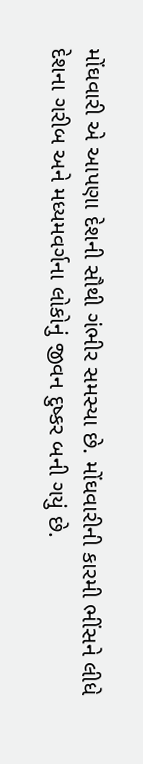મોંઘવારી એ આપણા દેશની સૌથી ગંભીર સમસ્યા છે. મોંઘવારીની કારમી ભીંસને લીધે દેશના ગરીબ અને મધ્યમવર્ગના લોકોનું જીવન દુષ્કર બની ગયું છે.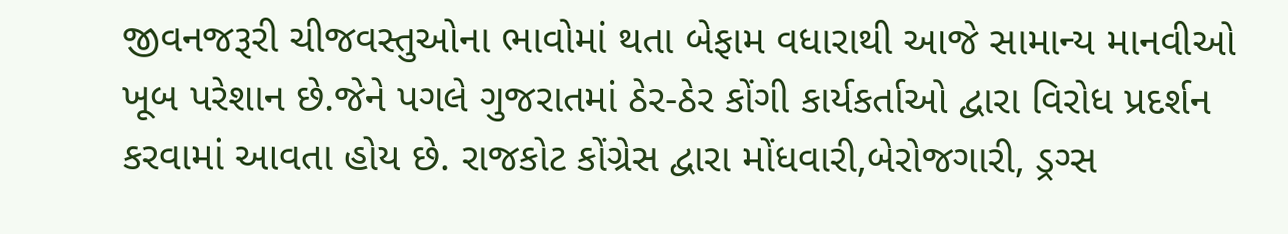જીવનજરૂરી ચીજવસ્તુઓના ભાવોમાં થતા બેફામ વધારાથી આજે સામાન્ય માનવીઓ ખૂબ પરેશાન છે.જેને પગલે ગુજરાતમાં ઠેર-ઠેર કોંગી કાર્યકર્તાઓ દ્વારા વિરોધ પ્રદર્શન કરવામાં આવતા હોય છે. રાજકોટ કોંગ્રેસ દ્વારા મોંધવારી,બેરોજગારી, ડ્રગ્સ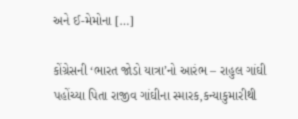અને ઈ-મેમોના […]

કોંગ્રેસની ‘ભારત જોડો યાત્રા’નો આરંભ – રાહુલ ગાંઘી પહોંચ્યા પિતા રાજીવ ગાંઘીના સ્મારક,કન્યાકુમારીથી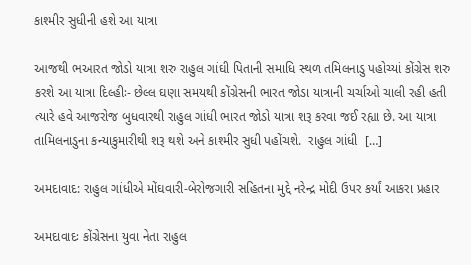કાશ્મીર સુધીની હશે આ યાત્રા

આજથી ભઆરત જોડો યાત્રા શરુ રાહુલ ગાંઘી પિતાની સમાધિ સ્થળ તમિલનાડુ પહોચ્યાં કોંગ્રેસ શરુ કરશે આ યાત્રા દિલ્હીઃ- છેલ્લ ઘણા સમયથી કોંગ્રેસની ભારત જોડા યાત્રાની ચર્ચાઓ ચાલી રહી હતી ત્યારે હવે આજરોજ બુધવારથી રાહુલ ગાંધી ભારત જોડો યાત્રા શરૂ કરવા જઈ રહ્યા છે. આ યાત્રા તામિલનાડુના કન્યાકુમારીથી શરૂ થશે અને કાશ્મીર સુધી પહોંચશે.  રાહુલ ગાંધી  […]

અમદાવાદ: રાહુલ ગાંધીએ મોંઘવારી-બેરોજગારી સહિતના મુદ્દે નરેન્દ્ર મોદી ઉપર કર્યાં આકરા પ્રહાર

અમદાવાદઃ કોંગ્રેસના યુવા નેતા રાહુલ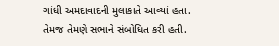ગાંધી અમદાવાદની મુલાકાતે આવ્યાં હતા. તેમજ તેમણે સભાને સંબોધિત કરી હતી.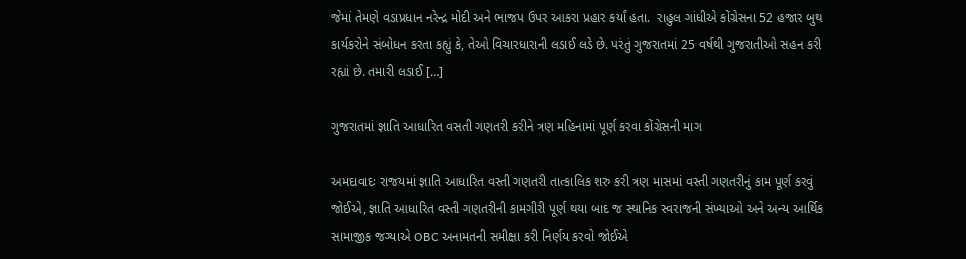જેમાં તેમણે વડાપ્રધાન નરેન્દ્ર મોદી અને ભાજપ ઉપર આકરા પ્રહાર કર્યાં હતા.  રાહુલ ગાંધીએ કોંગ્રેસના 52 હજાર બુથ કાર્યકરોને સંબોધન કરતા કહ્યું કે, તેઓ વિચારધારાની લડાઈ લડે છે. પરંતું ગુજરાતમાં 25 વર્ષથી ગુજરાતીઓ સહન કરી રહ્યાં છે. તમારી લડાઈ […]

ગુજરાતમાં જ્ઞાતિ આધારિત વસતી ગણતરી કરીને ત્રણ મહિનામાં પૂર્ણ કરવા કોંગ્રેસની માગ

અમદાવાદઃ રાજયમાં જ્ઞાતિ આધારિત વસ્તી ગણતરી તાત્કાલિક શરુ કરી ત્રણ માસમાં વસ્તી ગણતરીનું કામ પૂર્ણ કરવું જોઈએ, જ્ઞાતિ આધારિત વસ્તી ગણતરીની કામગીરી પૂર્ણ થયા બાદ જ સ્થાનિક સ્વરાજની સંખ્યાઓ અને અન્ય આર્થિક સામાજીક જગ્યાએ OBC અનામતની સમીક્ષા કરી નિર્ણય કરવો જોઈએ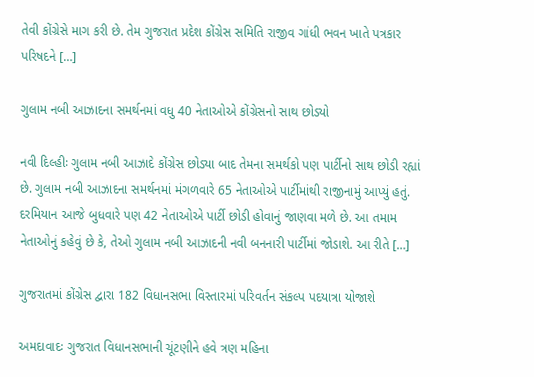તેવી કોંગ્રેસે માગ કરી છે. તેમ ગુજરાત પ્રદેશ કોંગ્રેસ સમિતિ રાજીવ ગાંધી ભવન ખાતે પત્રકાર પરિષદને […]

ગુલામ નબી આઝાદના સમર્થનમાં વધુ 40 નેતાઓએ કોંગ્રેસનો સાથ છોડ્યો

નવી દિલ્હીઃ ગુલામ નબી આઝાદે કોંગ્રેસ છોડ્યા બાદ તેમના સમર્થકો પણ પાર્ટીનો સાથ છોડી રહ્યાં છે. ગુલામ નબી આઝાદના સમર્થનમાં મંગળવારે 65 નેતાઓએ પાર્ટીમાંથી રાજીનામું આપ્યું હતું. દરમિયાન આજે બુધવારે પણ 42 નેતાઓએ પાર્ટી છોડી હોવાનું જાણવા મળે છે. આ તમામ નેતાઓનું કહેવું છે કે, તેઓ ગુલામ નબી આઝાદની નવી બનનારી પાર્ટીમાં જોડાશે. આ રીતે […]

ગુજરાતમાં કોંગ્રેસ દ્વારા 182 વિધાનસભા વિસ્તારમાં પરિવર્તન સંકલ્પ પદયાત્રા યોજાશે

અમદાવાદઃ ગુજરાત વિધાનસભાની ચૂંટણીને હવે ત્રણ મહિના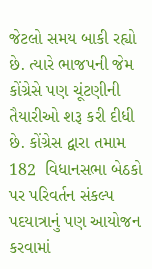જેટલો સમય બાકી રહ્યો છે. ત્યારે ભાજપની જેમ કોંગ્રેસે પણ ચૂંટણીની તૈયારીઓ શરૂ કરી દીધી છે. કોંગ્રેસ દ્વારા તમામ 182  વિધાનસભા બેઠકો પર પરિવર્તન સંકલ્પ પદયાત્રાનું પણ આયોજન કરવામાં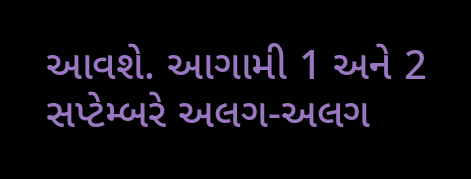આવશે. આગામી 1 અને 2 સપ્ટેમ્બરે અલગ-અલગ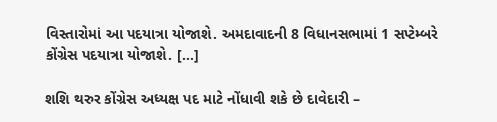વિસ્તારોમાં આ પદયાત્રા યોજાશે. અમદાવાદની 8 વિધાનસભામાં 1 સપ્ટેમ્બરે કોંગ્રેસ પદયાત્રા યોજાશે. […]

શશિ થરુર કોંગ્રેસ અધ્યક્ષ પદ માટે નોંધાવી શકે છે દાવેદારી –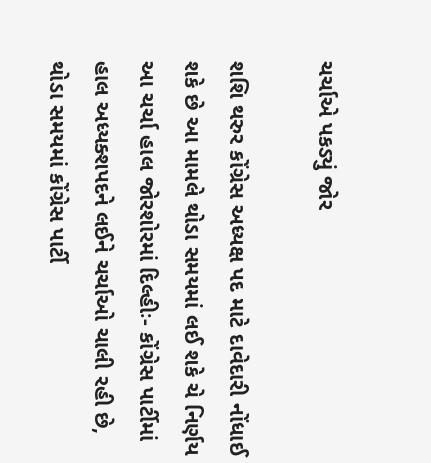ચર્ચાએ પકડ્યું જોર

શશિ થરુર કોંગ્રેસ અધ્યક્ષ પદ માટે દાવેદારી નોંધાઈ શકે છે આ મામલે થોડા સમયમાં લઈ શકે ચે નિર્ણય આ ચર્ચા હાલ જોરશોરમાં દિલ્હીઃ- કોંગ્રેસ પાર્ટીમાં હાલ અધ્યક્શપદને લઈને ચર્ચાઓ ચાલી રહી છે, થોડા સમયમાં કોંગ્રેસ પાર્ટી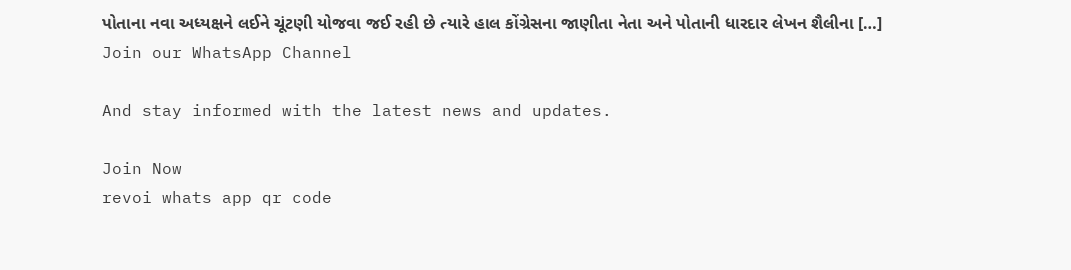પોતાના નવા અધ્યક્ષને લઈને ચૂંટણી યોજવા જઈ રહી છે ત્યારે હાલ કોંગ્રેસના જાણીતા નેતા અને પોતાની ધારદાર લેખન શૈલીના […]
Join our WhatsApp Channel

And stay informed with the latest news and updates.

Join Now
revoi whats app qr code